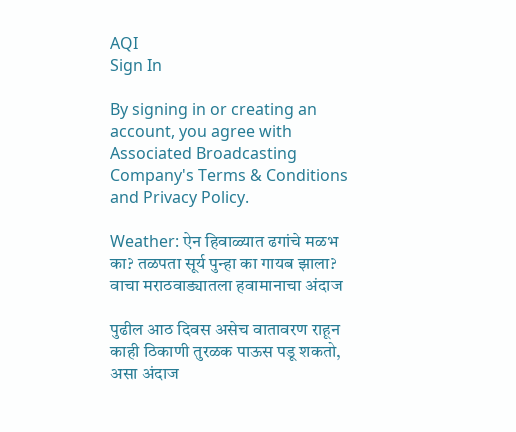AQI
Sign In

By signing in or creating an account, you agree with Associated Broadcasting Company's Terms & Conditions and Privacy Policy.

Weather: ऐन हिवाळ्यात ढगांचे मळभ का? तळपता सूर्य पुन्हा का गायब झाला? वाचा मराठवाड्यातला हवामानाचा अंदाज

पुढील आठ दिवस असेच वातावरण राहून काही ठिकाणी तुरळक पाऊस पडू शकतो, असा अंदाज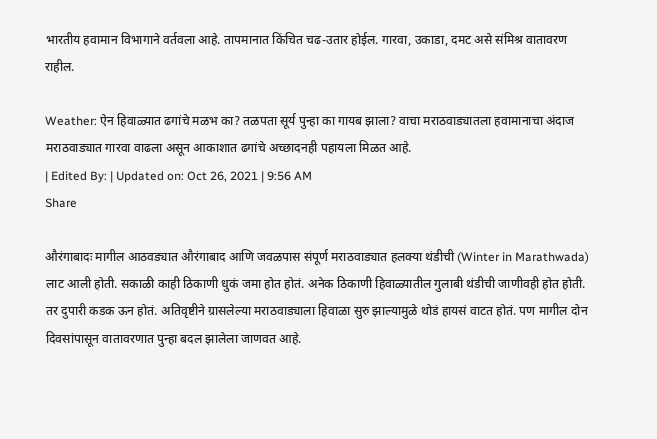भारतीय हवामान विभागाने वर्तवला आहे. तापमानात किंचित चढ-उतार होईल. गारवा, उकाडा, दमट असे संमिश्र वातावरण राहील.

Weather: ऐन हिवाळ्यात ढगांचे मळभ का? तळपता सूर्य पुन्हा का गायब झाला? वाचा मराठवाड्यातला हवामानाचा अंदाज
मराठवाड्यात गारवा वाढला असून आकाशात ढगांचे अच्छादनही पहायला मिळत आहे.
| Edited By: | Updated on: Oct 26, 2021 | 9:56 AM
Share

औरंगाबादः मागील आठवड्यात औरंगाबाद आणि जवळपास संपूर्ण मराठवाड्यात हलक्या थंडीची (Winter in Marathwada) लाट आली होती. सकाळी काही ठिकाणी धुकं जमा होत होतं. अनेक ठिकाणी हिवाळ्यातील गुलाबी थंडीची जाणीवही होत होती. तर दुपारी कडक ऊन होतं. अतिवृष्टीने ग्रासलेल्या मराठवाड्याला हिवाळा सुरु झाल्यामुळे थोडं हायसं वाटत होतं. पण मागील दोन दिवसांपासून वातावरणात पुन्हा बदल झालेला जाणवत आहे.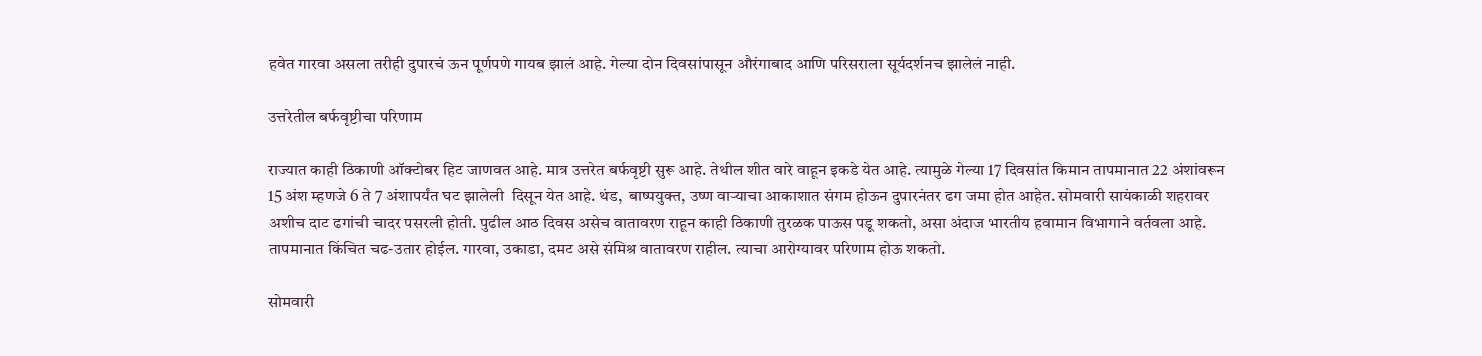हवेत गारवा असला तरीही दुपारचं ऊन पूर्णपणे गायब झालं आहे. गेल्या दोन दिवसांपासून औरंगाबाद आणि परिसराला सूर्यदर्शनच झालेलं नाही.

उत्तरेतील बर्फवृष्टीचा परिणाम

राज्यात काही ठिकाणी ऑक्टोबर हिट जाणवत आहे. मात्र उत्तरेत बर्फवृष्टी सुरू आहे. तेथील शीत वारे वाहून इकडे येत आहे. त्यामुळे गेल्या 17 दिवसांत किमान तापमानात 22 अंशांवरून 15 अंश म्हणजे 6 ते 7 अंशापर्यंत घट झालेली  दिसून येत आहे. थंड,  बाष्पयुक्त, उष्ण वाऱ्याचा आकाशात संगम होऊन दुपारनंतर ढग जमा होत आहेत. सोमवारी सायंकाळी शहरावर अशीच दाट ढगांची चादर पसरली होती. पुढील आठ दिवस असेच वातावरण राहून काही ठिकाणी तुरळक पाऊस पडू शकतो, असा अंदाज भारतीय हवामान विभागाने वर्तवला आहे. तापमानात किंचित चढ-उतार होईल. गारवा, उकाडा, दमट असे संमिश्र वातावरण राहील. त्याचा आरोग्यावर परिणाम होऊ शकतो.

सोमवारी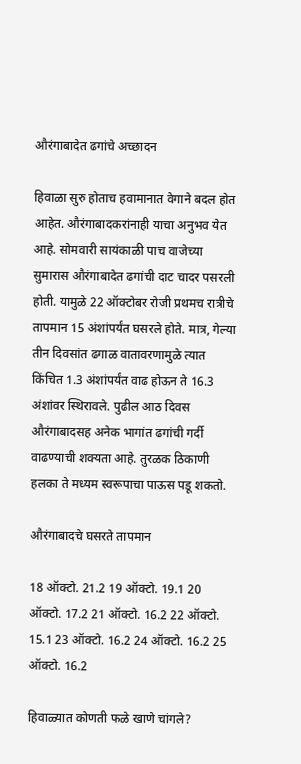औरंगाबादेत ढगांचे अच्छादन

हिवाळा सुरु होताच हवामानात वेगाने बदल होत आहेत. औरंगाबादकरांनाही याचा अनुभव येत आहे. सोमवारी सायंकाळी पाच वाजेच्या सुमारास औरंगाबादेत ढगांची दाट चादर पसरली होती. यामुळे 22 ऑक्टोबर रोजी प्रथमच रात्रीचे तापमान 15 अंशांपर्यंत घसरले होते. मात्र, गेल्या तीन दिवसांत ढगाळ वातावरणामुळे त्यात किंचित 1.3 अंशांपर्यंत वाढ होऊन ते 16.3 अंशांवर स्थिरावले. पुढील आठ दिवस औरंगाबादसह अनेक भागांत ढगांची गर्दी वाढण्याची शक्यता आहे. तुरळक ठिकाणी हलका ते मध्यम स्वरूपाचा पाऊस पडू शकतो.

औरंगाबादचे घसरते तापमान

18 ऑक्टो. 21.2 19 ऑक्टो. 19.1 20 ऑक्टो. 17.2 21 ऑक्टो. 16.2 22 ऑक्टो. 15.1 23 ऑक्टो. 16.2 24 ऑक्टो. 16.2 25 ऑक्टो. 16.2

हिवाळ्यात कोणती फळे खाणे चांगले?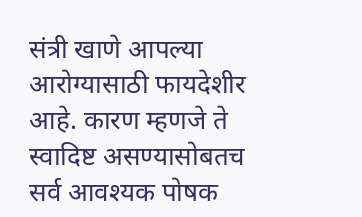संत्री खाणे आपल्या आरोग्यासाठी फायदेशीर आहे. कारण म्हणजे ते स्वादिष्ट असण्यासोबतच सर्व आवश्यक पोषक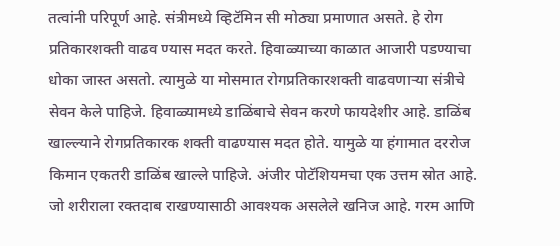तत्वांनी परिपूर्ण आहे. संत्रीमध्ये व्हिटॅमिन सी मोठ्या प्रमाणात असते. हे रोग प्रतिकारशक्ती वाढव ण्यास मदत करते. हिवाळ्याच्या काळात आजारी पडण्याचा धोका जास्त असतो. त्यामुळे या मोसमात रोगप्रतिकारशक्ती वाढवणाऱ्या संत्रीचे सेवन केले पाहिजे. हिवाळ्यामध्ये डाळिंबाचे सेवन करणे फायदेशीर आहे. डाळिंब खाल्ल्याने रोगप्रतिकारक शक्ती वाढण्यास मदत होते. यामुळे या हंगामात दररोज किमान एकतरी डाळिंब खाल्ले पाहिजे. अंजीर पोटॅशियमचा एक उत्तम स्रोत आहे. जो शरीराला रक्तदाब राखण्यासाठी आवश्यक असलेले खनिज आहे. गरम आणि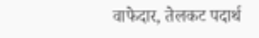वाफेदार, तेलकट पदार्थ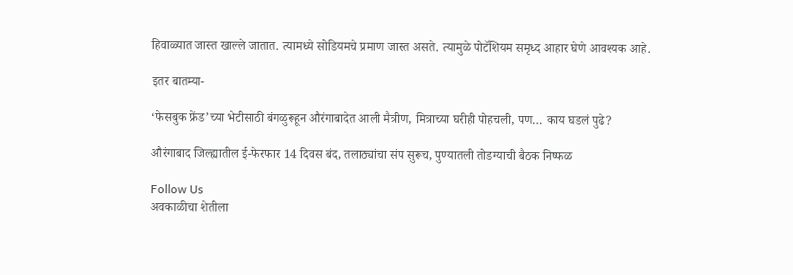हिवाळ्यात जास्त खाल्ले जातात. त्यामध्ये सोडियमचे प्रमाण जास्त असते. त्यामुळे पोटॅशियम समृध्द आहार घेणे आवश्यक आहे.

इतर बातम्या-

‘फेसबुक फ्रेंड’च्या भेटीसाठी बंगळुरूहून औरंगाबादेत आली मैत्रीण, मित्राच्या घरीही पोहचली, पण… काय घडलं पुढे?

औरंगाबाद जिल्ह्यातील ई-फेरफार 14 दिवस बंद, तलाठ्यांचा संप सुरूच, पुण्यातली तोडग्याची बैठक निष्फळ

Follow Us
अवकाळीचा शेतीला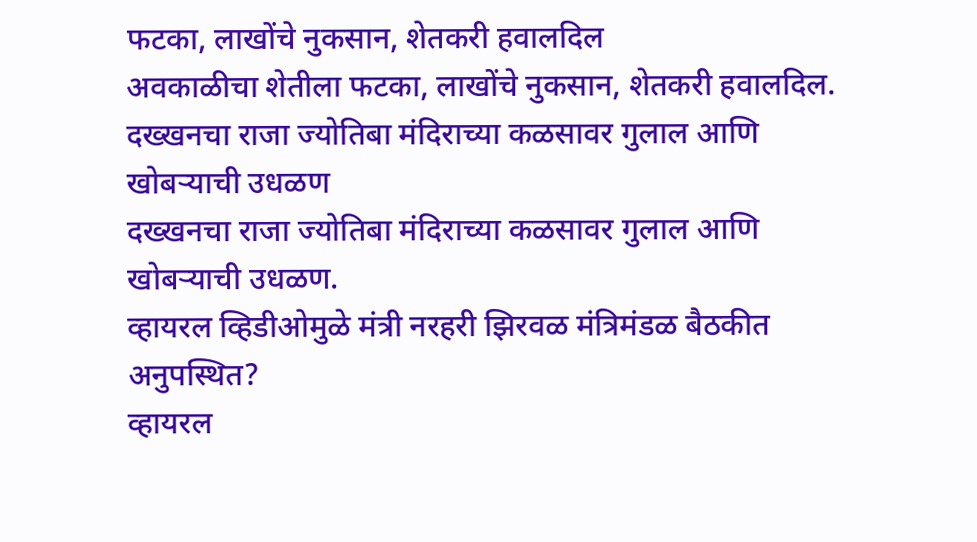फटका, लाखोंचे नुकसान, शेतकरी हवालदिल
अवकाळीचा शेतीला फटका, लाखोंचे नुकसान, शेतकरी हवालदिल.
दख्खनचा राजा ज्योतिबा मंदिराच्या कळसावर गुलाल आणि खोबऱ्याची उधळण
दख्खनचा राजा ज्योतिबा मंदिराच्या कळसावर गुलाल आणि खोबऱ्याची उधळण.
व्हायरल व्हिडीओमुळे मंत्री नरहरी झिरवळ मंत्रिमंडळ बैठकीत अनुपस्थित?
व्हायरल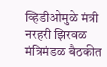व्हिडीओमुळे मंत्री नरहरी झिरवळ मंत्रिमंडळ बैठकीत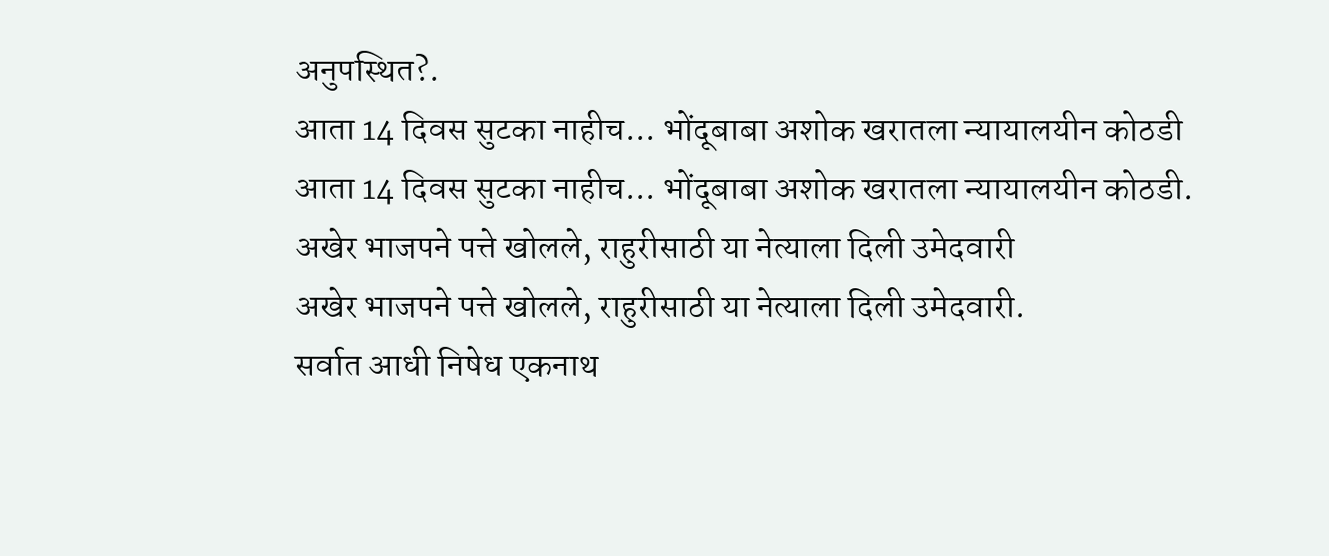अनुपस्थित?.
आता 14 दिवस सुटका नाहीच... भोंदूबाबा अशोक खरातला न्यायालयीन कोठडी
आता 14 दिवस सुटका नाहीच... भोंदूबाबा अशोक खरातला न्यायालयीन कोठडी.
अखेर भाजपने पत्ते खोलले, राहुरीसाठी या नेत्याला दिली उमेदवारी
अखेर भाजपने पत्ते खोलले, राहुरीसाठी या नेत्याला दिली उमेदवारी.
सर्वात आधी निषेध एकनाथ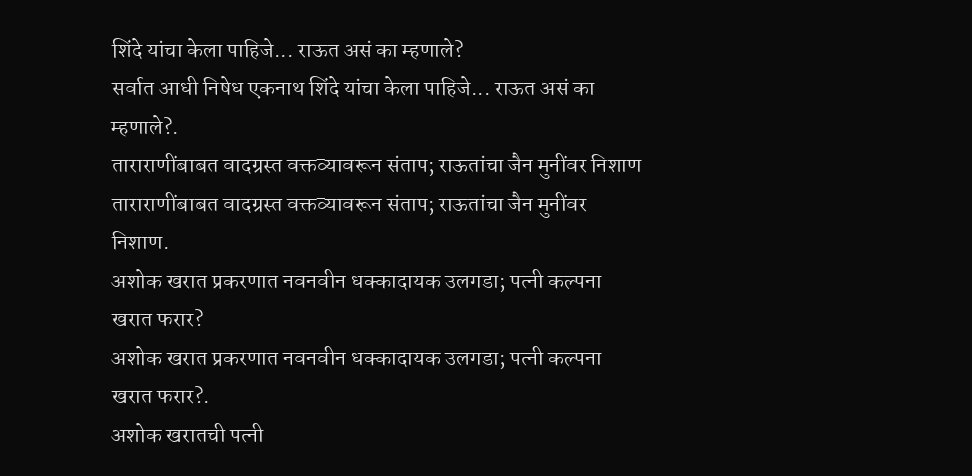शिंदे यांचा केला पाहिजे... राऊत असं का म्हणाले?
सर्वात आधी निषेध एकनाथ शिंदे यांचा केला पाहिजे... राऊत असं का म्हणाले?.
ताराराणींबाबत वादग्रस्त वक्तव्यावरून संताप; राऊतांचा जैन मुनींवर निशाण
ताराराणींबाबत वादग्रस्त वक्तव्यावरून संताप; राऊतांचा जैन मुनींवर निशाण.
अशोक खरात प्रकरणात नवनवीन धक्कादायक उलगडा; पत्नी कल्पना खरात फरार?
अशोक खरात प्रकरणात नवनवीन धक्कादायक उलगडा; पत्नी कल्पना खरात फरार?.
अशोक खरातची पत्नी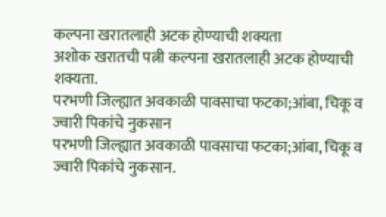कल्पना खरातलाही अटक होण्याची शक्यता
अशोक खरातची पत्नी कल्पना खरातलाही अटक होण्याची शक्यता.
परभणी जिल्ह्यात अवकाळी पावसाचा फटका;आंबा, चिकू व ज्वारी पिकांचे नुकसान
परभणी जिल्ह्यात अवकाळी पावसाचा फटका;आंबा, चिकू व ज्वारी पिकांचे नुकसान.